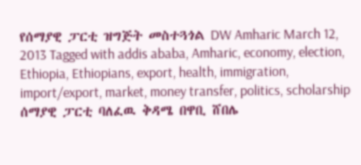የሰማያዊ ፓርቲ ዝግጅት መስተጓጎል DW Amharic March 12, 2013 Tagged with addis ababa, Amharic, economy, election, Ethiopia, Ethiopians, export, health, immigration, import/export, market, money transfer, politics, scholarship ሰማያዊ ፓርቲ ባለፈዉ ቅዳሜ በዋቢ ሸበሌ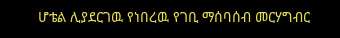ሆቴል ሊያደርገዉ የነበረዉ የገቢ ማሰባሰብ መርሃግብር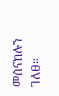መሰናከሉን ገለፀ።